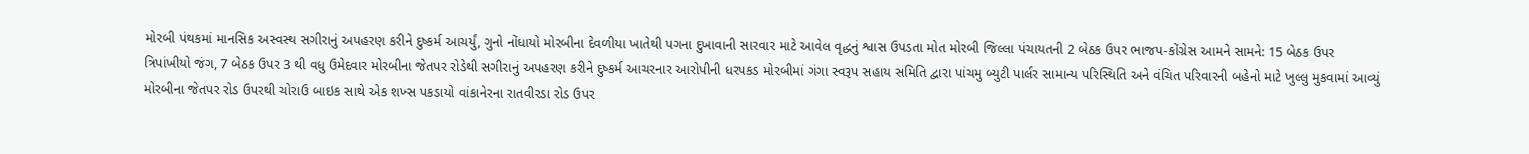મોરબી પંથકમાં માનસિક અસ્વસ્થ સગીરાનું અપહરણ કરીને દુષ્કર્મ આચર્યું, ગુનો નોંધાયો મોરબીના દેવળીયા ખાતેથી પગના દુખાવાની સારવાર માટે આવેલ વૃદ્ધનું શ્વાસ ઉપડતા મોત મોરબી જિલ્લા પંચાયતની 2 બેઠક ઉપર ભાજપ-કોંગ્રેસ આમને સામને: 15 બેઠક ઉપર ત્રિપાંખીયો જંગ, 7 બેઠક ઉપર 3 થી વધુ ઉમેદવાર મોરબીના જેતપર રોડેથી સગીરાનું અપહરણ કરીને દુષ્કર્મ આચરનાર આરોપીની ધરપકડ મોરબીમાં ગંગા સ્વરૂપ સહાય સમિતિ દ્વારા પાંચમુ બ્યુટી પાર્લર સામાન્ય પરિસ્થિતિ અને વંચિત પરિવારની બહેનો માટે ખુલ્લુ મુકવામાં આવ્યું મોરબીના જેતપર રોડ ઉપરથી ચોરાઉ બાઇક સાથે એક શખ્સ પકડાયો વાંકાનેરના રાતવીરડા રોડ ઉપર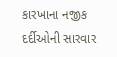કારખાના નજીક દર્દીઓની સારવાર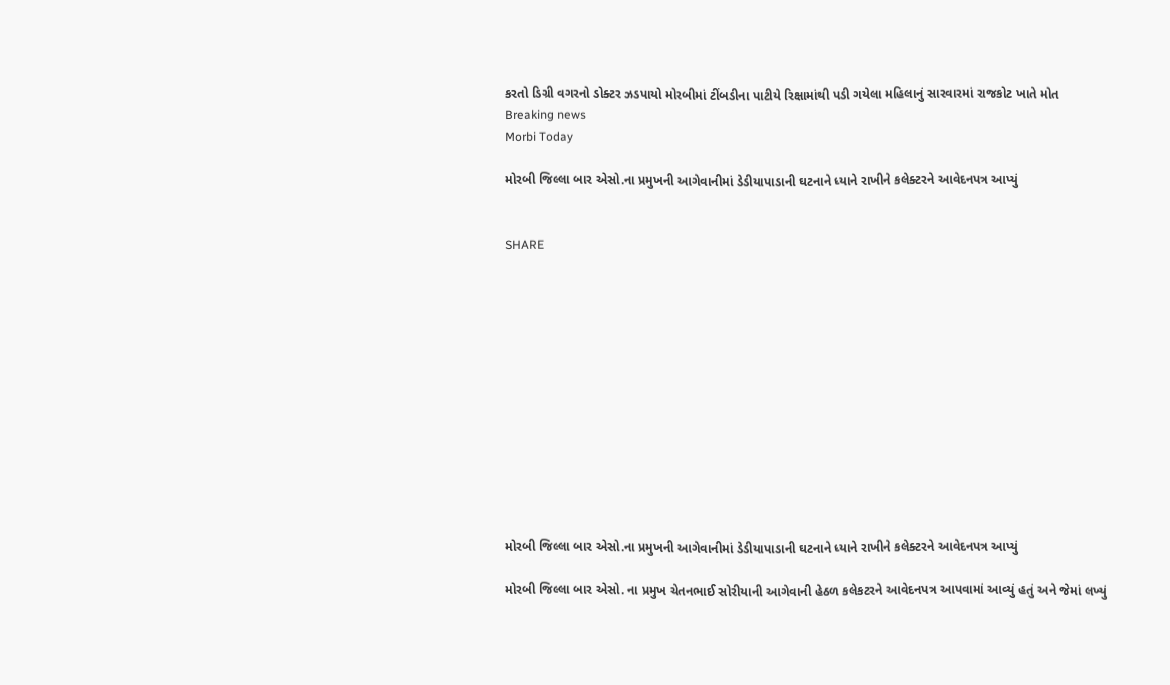કરતો ડિગ્રી વગરનો ડોક્ટર ઝડપાયો મોરબીમાં ટીંબડીના પાટીયે રિક્ષામાંથી પડી ગયેલા મહિલાનું સારવારમાં રાજકોટ ખાતે મોત
Breaking news
Morbi Today

મોરબી જિલ્લા બાર એસો.ના પ્રમુખની આગેવાનીમાં ડેડીયાપાડાની ઘટનાને ધ્યાને રાખીને કલેક્ટરને આવેદનપત્ર આપ્યું


SHARE













મોરબી જિલ્લા બાર એસો.ના પ્રમુખની આગેવાનીમાં ડેડીયાપાડાની ઘટનાને ધ્યાને રાખીને કલેક્ટરને આવેદનપત્ર આપ્યું

મોરબી જિલ્લા બાર એસો. ના પ્રમુખ ચેતનભાઈ સોરીયાની આગેવાની હેઠળ કલેકટરને આવેદનપત્ર આપવામાં આવ્યું હતું અને જેમાં લખ્યું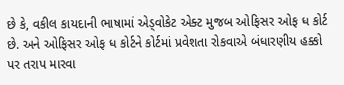છે કે, વકીલ કાયદાની ભાષામાં એડ્વોકેટ એક્ટ મુજબ ઓફિસર ઓફ ધ કોર્ટ છે. અને ઓફિસર ઓફ ધ કોર્ટને કોર્ટમાં પ્રવેશતા રોકવાએ બંધારણીય હક્કો પર તરાપ મારવા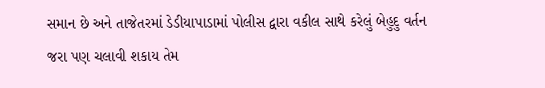સમાન છે અને તાજેતરમાં ડેડીયાપાડામાં પોલીસ દ્વારા વકીલ સાથે કરેલું બેહુદુ વર્તન જરા પણ ચલાવી શકાય તેમ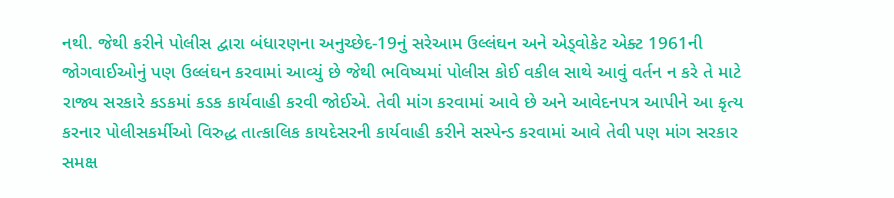નથી. જેથી કરીને પોલીસ દ્વારા બંધારણના અનુચ્છેદ-19નું સરેઆમ ઉલ્લંઘન અને એડ્વોકેટ એક્ટ 1961ની જોગવાઈઓનું પણ ઉલ્લંઘન કરવામાં આવ્યું છે જેથી ભવિષ્યમાં પોલીસ કોઈ વકીલ સાથે આવું વર્તન ન કરે તે માટે રાજ્ય સરકારે કડકમાં કડક કાર્યવાહી કરવી જોઈએ. તેવી માંગ કરવામાં આવે છે અને આવેદનપત્ર આપીને આ કૃત્ય કરનાર પોલીસકર્મીઓ વિરુદ્ધ તાત્કાલિક કાયદેસરની કાર્યવાહી કરીને સસ્પેન્ડ કરવામાં આવે તેવી પણ માંગ સરકાર સમક્ષ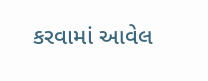કરવામાં આવેલ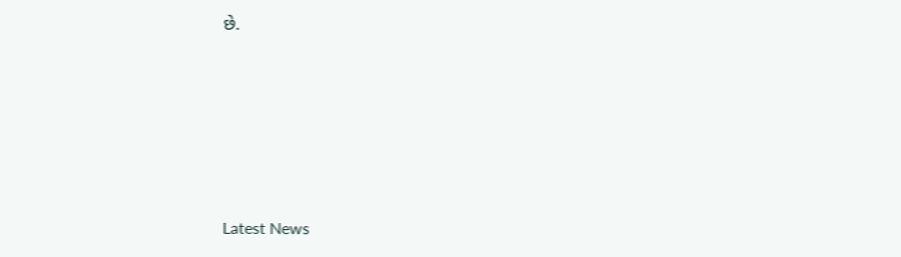છે.






Latest News